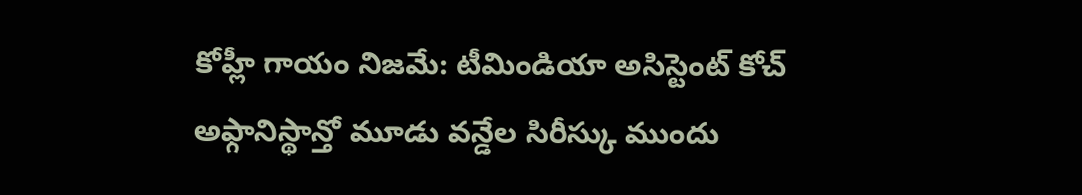కోహ్లీ గాయం నిజమే: టీమిండియా అసిస్టెంట్ కోచ్
అఫ్గానిస్థాన్తో మూడు వన్డేల సిరీస్కు ముందు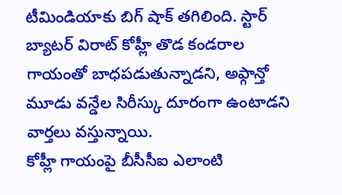టీమిండియాకు బిగ్ షాక్ తగిలింది. స్టార్ బ్యాటర్ విరాట్ కోహ్లీ తొడ కండరాల గాయంతో బాధపడుతున్నాడని, అఫ్గాన్తో మూడు వన్డేల సిరీస్కు దూరంగా ఉంటాడని వార్తలు వస్తున్నాయి.
కోహ్లీ గాయంపై బీసీసీఐ ఎలాంటి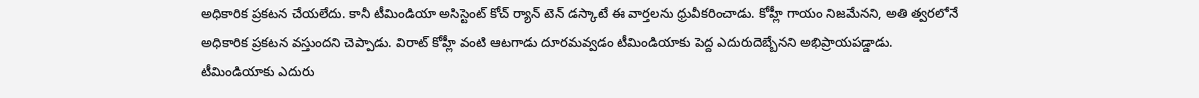అధికారిక ప్రకటన చేయలేదు. కానీ టీమిండియా అసిస్టెంట్ కోచ్ ర్యాన్ టెన్ డస్కాటే ఈ వార్తలను ధ్రువీకరించాడు. కోహ్లీ గాయం నిజమేనని, అతి త్వరలోనే అధికారిక ప్రకటన వస్తుందని చెప్పాడు. విరాట్ కోహ్లీ వంటి ఆటగాడు దూరమవ్వడం టీమిండియాకు పెద్ద ఎదురుదెబ్బేనని అభిప్రాయపడ్డాడు.
టీమిండియాకు ఎదురు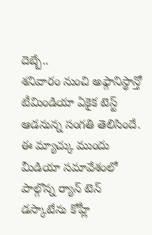దెబ్బే..
శనివారం నుంచి అఫ్గానిస్థాన్తో టీమిండియా ఏకైక టెస్ట్ ఆడనున్న సంగతి తెలిసిందే. ఈ మ్యాచ్కు ముందు మీడియా సమావేశంలో పాల్గొన్న ర్యాన్ టెన్ డస్కాటేను కోహ్లీ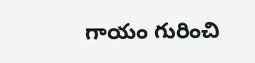గాయం గురించి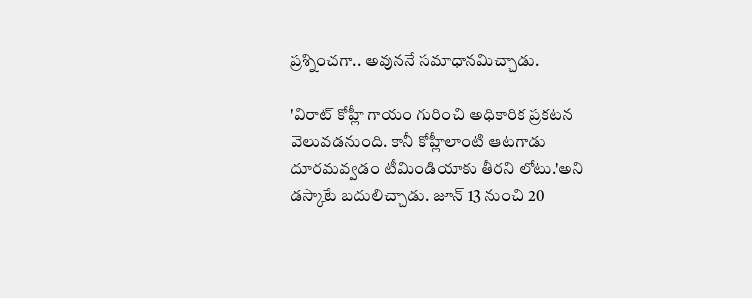ప్రశ్నించగా.. అవుననే సమాధానమిచ్చాడు.

'విరాట్ కోహ్లీ గాయం గురించి అధికారిక ప్రకటన వెలువడనుంది. కానీ కోహ్లీలాంటి ఆటగాడు దూరమవ్వడం టీమిండియాకు తీరని లోటు.'అని డస్కాటే బదులిచ్చాడు. జూన్ 13 నుంచి 20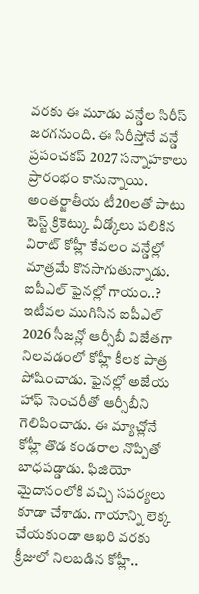వరకు ఈ మూడు వన్డేల సిరీస్ జరగనుంది. ఈ సిరీస్తోనే వన్డే ప్రపంచకప్ 2027 సన్నాహకాలు ప్రారంభం కానున్నాయి. అంతర్జాతీయ టీ20లతో పాటు టెస్ట్ క్రికెట్కు వీడ్కోలు పలికిన విరాట్ కోహ్లీ కేవలం వన్డేల్లో మాత్రమే కొనసాగుతున్నాడు.
ఐపీఎల్ ఫైనల్లో గాయం..?
ఇటీవల ముగిసిన ఐపీఎల్ 2026 సీజన్లో ఆర్సీబీ విజేతగా నిలవడంలో కోహ్లీ కీలక పాత్ర పోషించాడు. ఫైనల్లో అజేయ హాఫ్ సెంచరీతో ఆర్సీబీని గెలిపించాడు. ఈ మ్యాచ్లోనే కోహ్లీ తొడ కండరాల నొప్పితో బాధపడ్డాడు. ఫిజియో మైదానంలోకి వచ్చి సపర్యలు కూడా చేశాడు. గాయాన్ని లెక్క చేయకుండా ఆఖరి వరకు క్రీజులో నిలబడిన కోహ్లీ..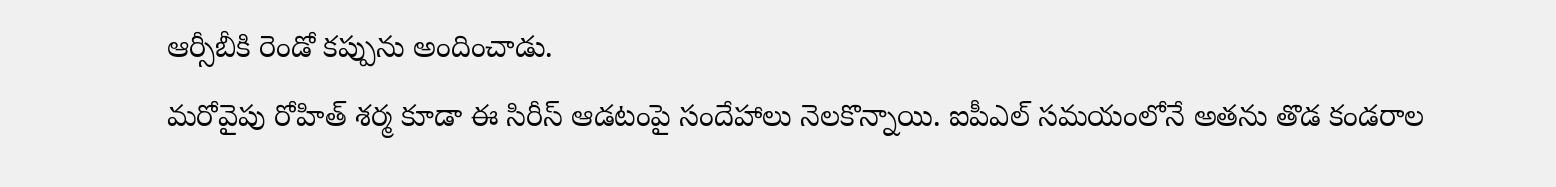ఆర్సీబీకి రెండో కప్పును అందించాడు.
మరోవైపు రోహిత్ శర్మ కూడా ఈ సిరీస్ ఆడటంపై సందేహాలు నెలకొన్నాయి. ఐపీఎల్ సమయంలోనే అతను తొడ కండరాల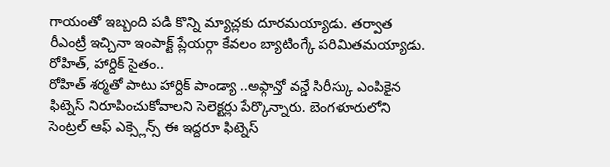గాయంతో ఇబ్బంది పడి కొన్ని మ్యాచ్లకు దూరమయ్యాడు. తర్వాత రీఎంట్రీ ఇచ్చినా ఇంపాక్ట్ ప్లేయర్గా కేవలం బ్యాటింగ్కే పరిమితమయ్యాడు.
రోహిత్, హార్దిక్ సైతం..
రోహిత్ శర్మతో పాటు హార్దిక్ పాండ్యా ..అఫ్గాన్తో వన్డే సిరీస్కు ఎంపికైన ఫిట్నెస్ నిరూపించుకోవాలని సెలెక్టర్లు పేర్కొన్నారు. బెంగళూరులోని సెంట్రల్ ఆఫ్ ఎక్స్లెన్స్ ఈ ఇద్దరూ ఫిట్నెస్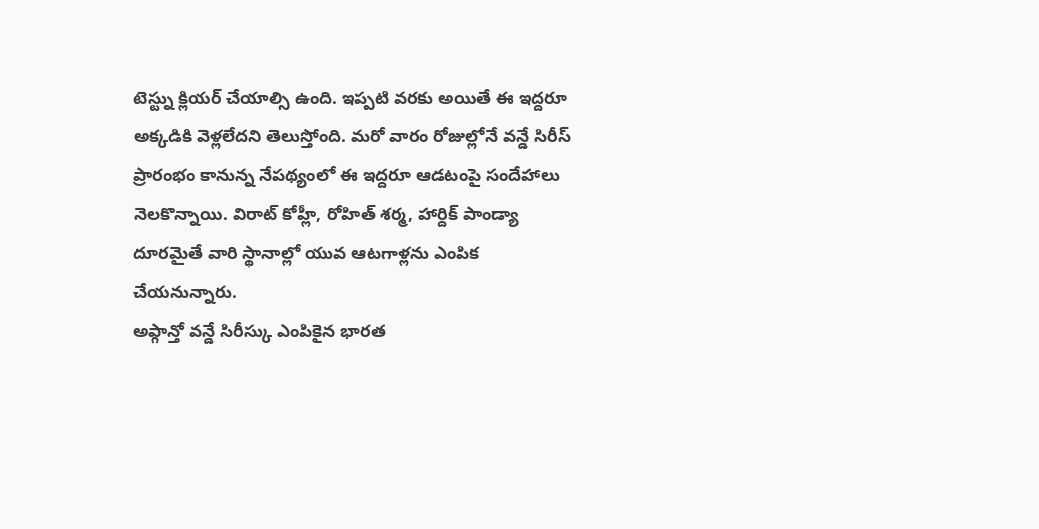టెస్ట్ను క్లియర్ చేయాల్సి ఉంది. ఇప్పటి వరకు అయితే ఈ ఇద్దరూ అక్కడికి వెళ్లలేదని తెలుస్తోంది. మరో వారం రోజుల్లోనే వన్డే సిరీస్ ప్రారంభం కానున్న నేపథ్యంలో ఈ ఇద్దరూ ఆడటంపై సందేహాలు నెలకొన్నాయి. విరాట్ కోహ్లీ, రోహిత్ శర్మ, హార్దిక్ పాండ్యా దూరమైతే వారి స్థానాల్లో యువ ఆటగాళ్లను ఎంపిక చేయనున్నారు.
అఫ్గాన్తో వన్డే సిరీస్కు ఎంపికైన భారత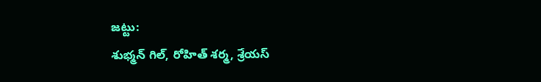జట్టు:
శుభ్మన్ గిల్, రోహిత్ శర్మ, శ్రేయస్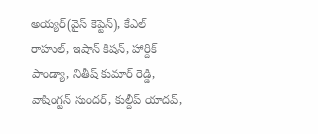అయ్యర్(వైస్ కెప్టెన్), కేఎల్ రాహుల్, ఇషాన్ కిషన్, హార్దిక్ పాండ్యా, నితీష్ కుమార్ రెడ్డి, వాషింగ్టన్ సుందర్, కుల్దీప్ యాదవ్,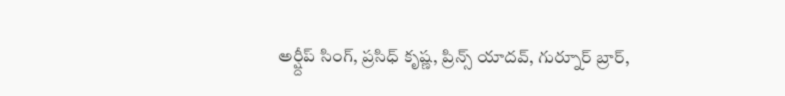అర్ష్దీప్ సింగ్, ప్రసిధ్ కృష్ణ, ప్రిన్స్ యాదవ్, గుర్నూర్ బ్రార్,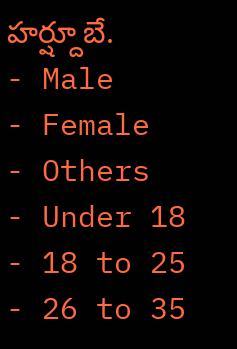హర్ష్దూబే.
- Male
- Female
- Others
- Under 18
- 18 to 25
- 26 to 35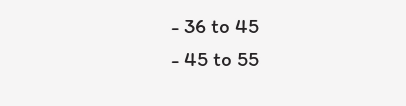- 36 to 45
- 45 to 55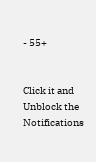- 55+


Click it and Unblock the Notifications